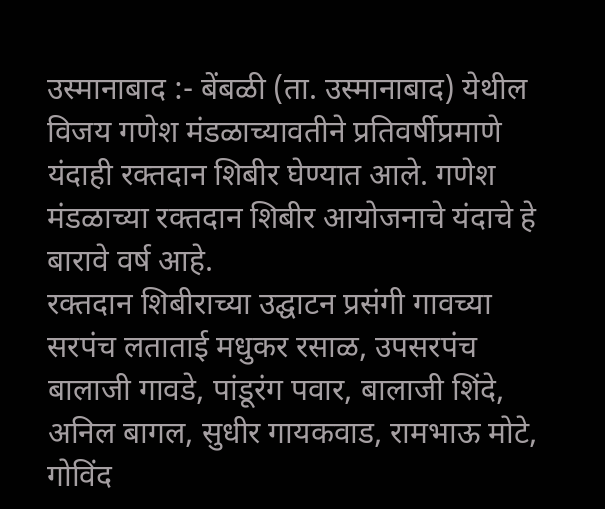उस्मानाबाद :- बेंबळी (ता. उस्मानाबाद) येथील विजय गणेश मंडळाच्यावतीने प्रतिवर्षीप्रमाणे यंदाही रक्तदान शिबीर घेण्यात आले. गणेश मंडळाच्या रक्तदान शिबीर आयोजनाचे यंदाचे हे बारावे वर्ष आहे.
रक्तदान शिबीराच्या उद्घाटन प्रसंगी गावच्या सरपंच लताताई मधुकर रसाळ, उपसरपंच बालाजी गावडे, पांडूरंग पवार, बालाजी शिंदे, अनिल बागल, सुधीर गायकवाड, रामभाऊ मोटे, गोविंद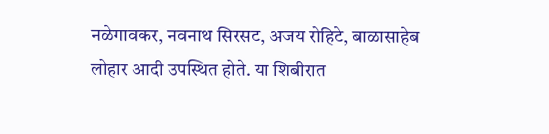नळेगावकर, नवनाथ सिरसट, अजय रोहिटे, बाळासाहेब लोहार आदी उपस्थित होते. या शिबीरात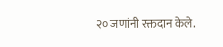२० जणांनी रक्तदान केले.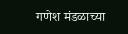गणेश मंडळाच्या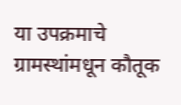या उपक्रमाचे ग्रामस्थांमधून कौतूक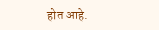होत आहे.